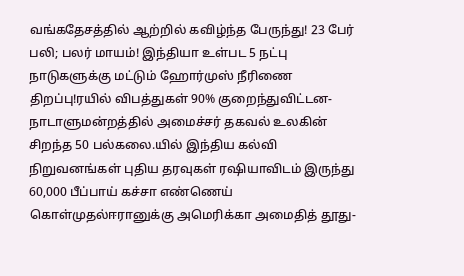வங்கதேசத்தில் ஆற்றில் கவிழ்ந்த பேருந்து! 23 பேர் பலி; பலர் மாயம்! இந்தியா உள்பட 5 நட்பு நாடுகளுக்கு மட்டும் ஹோர்முஸ் நீரிணை திறப்பு!ரயில் விபத்துகள் 90% குறைந்துவிட்டன- நாடாளுமன்றத்தில் அமைச்சர் தகவல் உலகின் சிறந்த 50 பல்கலை.யில் இந்திய கல்வி நிறுவனங்கள் புதிய தரவுகள் ரஷியாவிடம் இருந்து 60,000 பீப்பாய் கச்சா எண்ணெய் கொள்முதல்ஈரானுக்கு அமெரிக்கா அமைதித் தூது-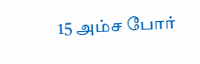15 அம்ச போர்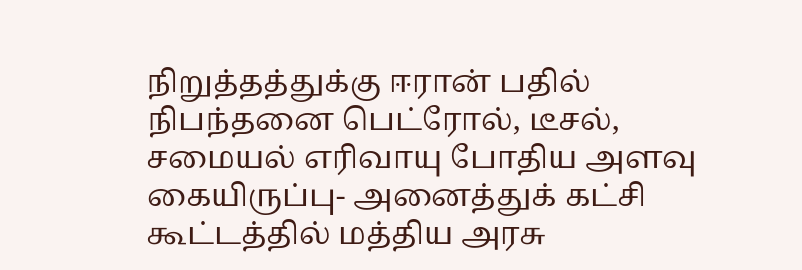நிறுத்தத்துக்கு ஈரான் பதில் நிபந்தனை பெட்ரோல், டீசல், சமையல் எரிவாயு போதிய அளவு கையிருப்பு- அனைத்துக் கட்சி கூட்டத்தில் மத்திய அரசு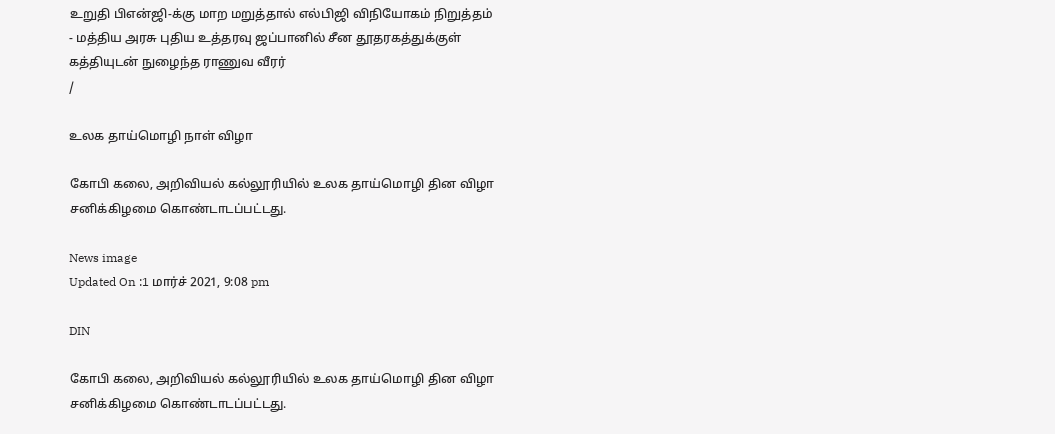உறுதி பிஎன்ஜி-க்கு மாற மறுத்தால் எல்பிஜி விநியோகம் நிறுத்தம் - மத்திய அரசு புதிய உத்தரவு ஜப்பானில் சீன தூதரகத்துக்குள் கத்தியுடன் நுழைந்த ராணுவ வீரர்
/

உலக தாய்மொழி நாள் விழா

கோபி கலை, அறிவியல் கல்லூரியில் உலக தாய்மொழி தின விழா சனிக்கிழமை கொண்டாடப்பட்டது.

News image
Updated On :1 மார்ச் 2021, 9:08 pm

DIN

கோபி கலை, அறிவியல் கல்லூரியில் உலக தாய்மொழி தின விழா சனிக்கிழமை கொண்டாடப்பட்டது.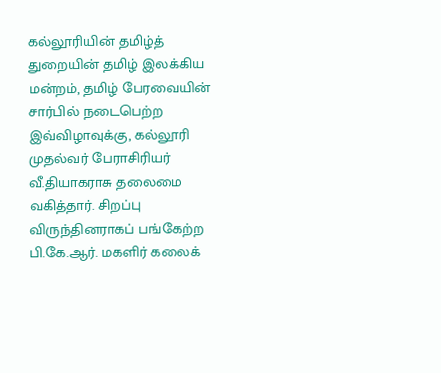கல்லூரியின் தமிழ்த் துறையின் தமிழ் இலக்கிய மன்றம், தமிழ் பேரவையின் சார்பில் நடைபெற்ற இவ்விழாவுக்கு, கல்லூரி முதல்வர் பேராசிரியர் வீ.தியாகராசு தலைமை வகித்தார். சிறப்பு விருந்தினராகப் பங்கேற்ற பி.கே.ஆர். மகளிர் கலைக்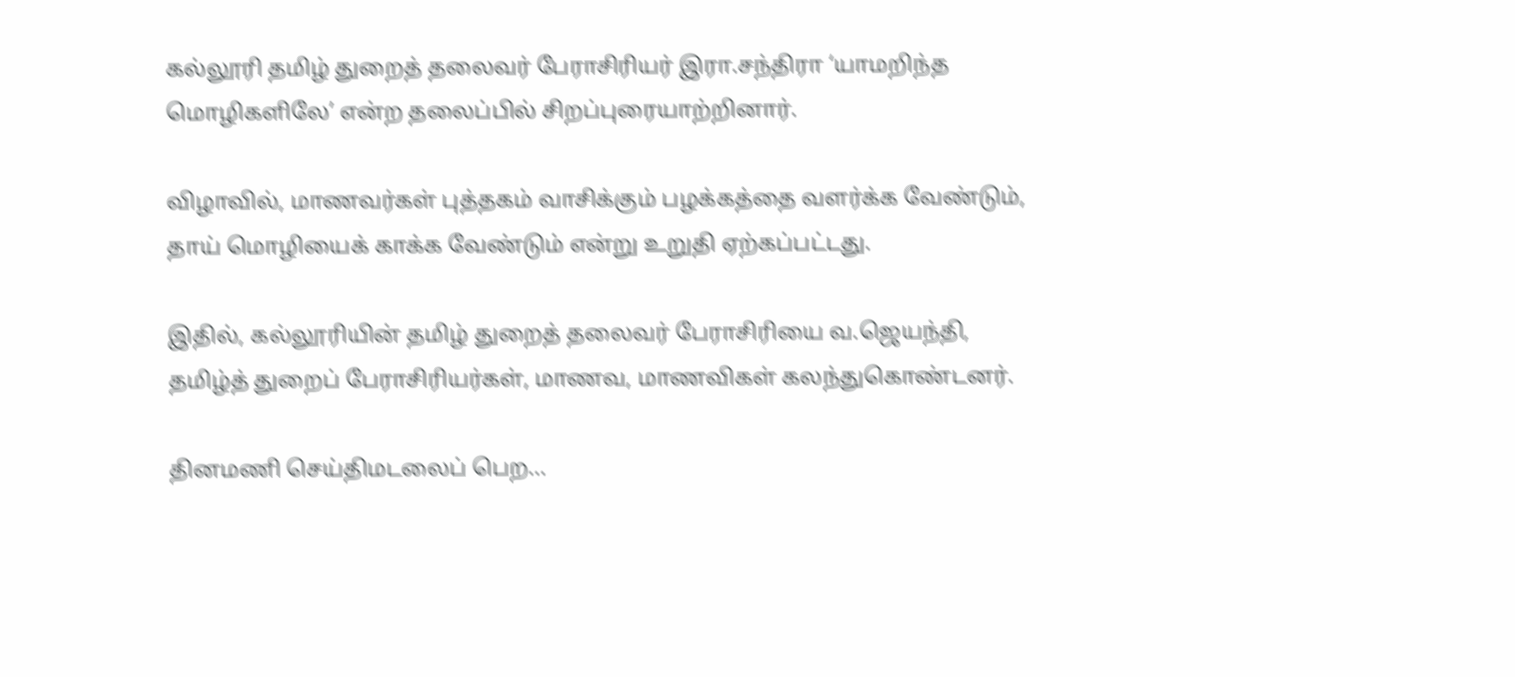கல்லூரி தமிழ் துறைத் தலைவர் பேராசிரியர் இரா.சந்திரா ‘யாமறிந்த மொழிகளிலே’ என்ற தலைப்பில் சிறப்புரையாற்றினார்.

விழாவில், மாணவர்கள் புத்தகம் வாசிக்கும் பழக்கத்தை வளர்க்க வேண்டும், தாய் மொழியைக் காக்க வேண்டும் என்று உறுதி ஏற்கப்பட்டது.

இதில், கல்லூரியின் தமிழ் துறைத் தலைவர் பேராசிரியை வ.ஜெயந்தி, தமிழ்த் துறைப் பேராசிரியர்கள், மாணவ, மாணவிகள் கலந்துகொண்டனர்.

தினமணி செய்திமடலைப் பெற...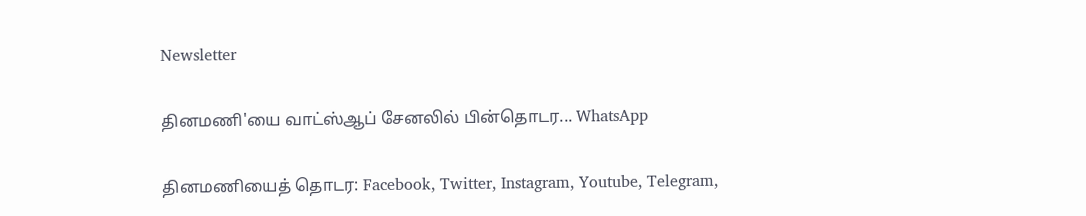Newsletter

தினமணி'யை வாட்ஸ்ஆப் சேனலில் பின்தொடர... WhatsApp

தினமணியைத் தொடர: Facebook, Twitter, Instagram, Youtube, Telegram,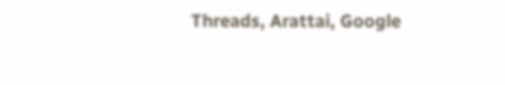Threads, Arattai, Google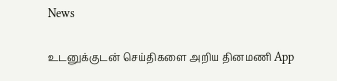News

உடனுக்குடன் செய்திகளை அறிய தினமணி App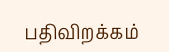பதிவிறக்கம்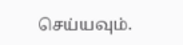செய்யவும்.